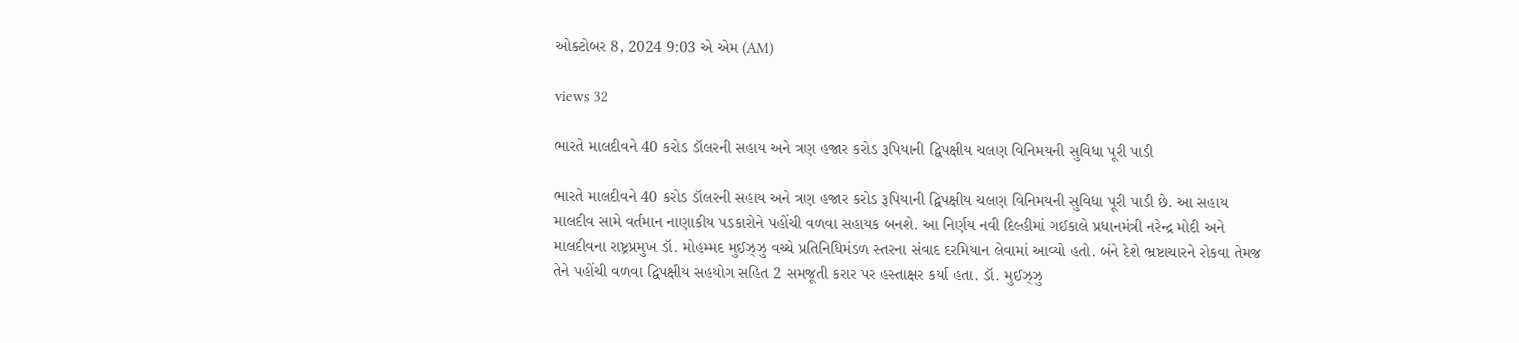ઓક્ટોબર 8, 2024 9:03 એ એમ (AM)

views 32

ભારતે માલદીવને 40 કરોડ ડૉલરની સહાય અને ત્રણ હજાર કરોડ રૂપિયાની દ્વિપક્ષીય ચલણ વિનિમયની સુવિધા પૂરી પાડી

ભારતે માલદીવને 40 કરોડ ડૉલરની સહાય અને ત્રણ હજાર કરોડ રૂપિયાની દ્વિપક્ષીય ચલણ વિનિમયની સુવિધા પૂરી પાડી છે. આ સહાય માલદીવ સામે વર્તમાન નાણાકીય પડકારોને પહોંચી વળવા સહાયક બનશે. આ નિર્ણય નવી દિલ્હીમાં ગઈકાલે પ્રધાનમંત્રી નરેન્દ્ર મોદી અને માલદીવના રાષ્ટ્રપ્રમુખ ડૉ. મોહમ્મદ મુઈઝ્ઝુ વચ્ચે પ્રતિનિધિમંડળ સ્તરના સંવાદ દરમિયાન લેવામાં આવ્યો હતો. બંને દેશે ભ્રષ્ટાચારને રોકવા તેમજ તેને પહોંચી વળવા દ્વિપક્ષીય સહયોગ સહિત 2 સમજૂતી કરાર પર હસ્તાક્ષર કર્યા હતા. ડૉ. મુઈઝ્ઝુ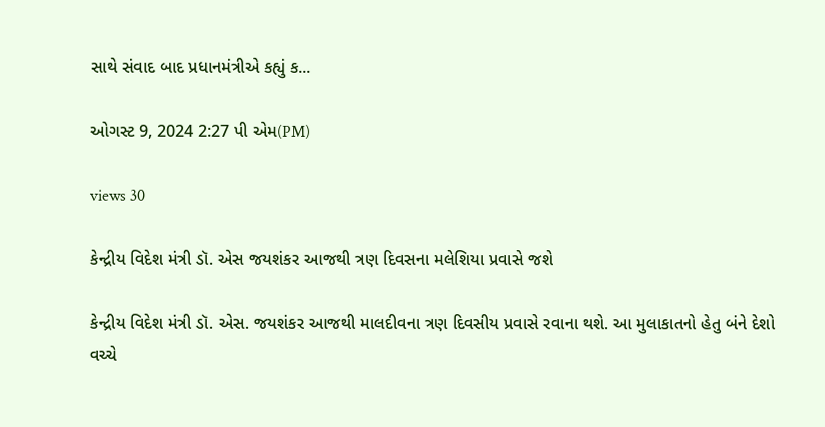સાથે સંવાદ બાદ પ્રધાનમંત્રીએ કહ્યું ક...

ઓગસ્ટ 9, 2024 2:27 પી એમ(PM)

views 30

કેન્દ્રીય વિદેશ મંત્રી ડૉ. એસ જયશંકર આજથી ત્રણ દિવસના મલેશિયા પ્રવાસે જશે

કેન્દ્રીય વિદેશ મંત્રી ડૉ. એસ. જયશંકર આજથી માલદીવના ત્રણ દિવસીય પ્રવાસે રવાના થશે. આ મુલાકાતનો હેતુ બંને દેશો વચ્ચે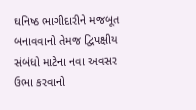ઘનિષ્ઠ ભાગીદારીને મજબૂત બનાવવાનો તેમજ દ્વિપક્ષીય સંબંધો માટેના નવા અવસર ઉભા કરવાનો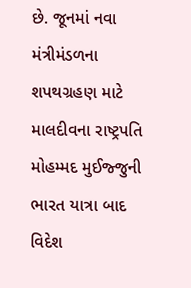છે. જૂનમાં નવા મંત્રીમંડળના શપથગ્રહણ માટે માલદીવના રાષ્ટ્રપતિ મોહમ્મદ મુઈજ્જુની ભારત યાત્રા બાદ વિદેશ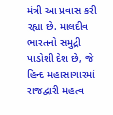મંત્રી આ પ્રવાસ કરી રહ્યા છે. માલદીવ ભારતનો સમુદ્રી પાડોશી દેશ છે, જે હિન્દ મહાસાગારમાં રાજદ્વારી મહત્વ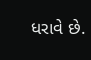ધરાવે છે.